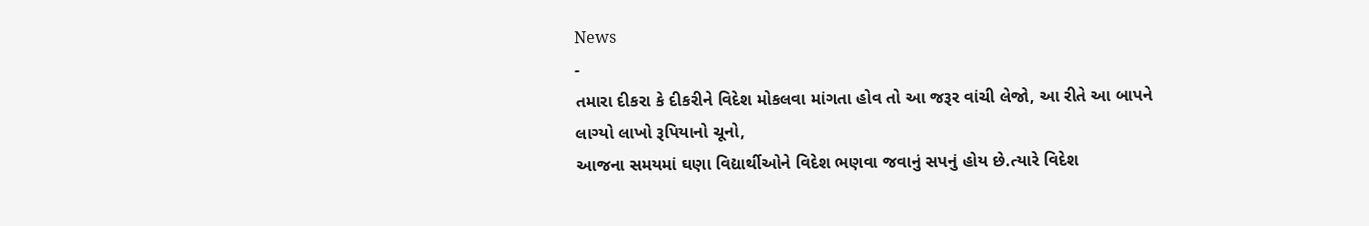News
-
તમારા દીકરા કે દીકરીને વિદેશ મોકલવા માંગતા હોવ તો આ જરૂર વાંચી લેજો, આ રીતે આ બાપને લાગ્યો લાખો રૂપિયાનો ચૂનો,
આજના સમયમાં ઘણા વિદ્યાર્થીઓને વિદેશ ભણવા જવાનું સપનું હોય છે.ત્યારે વિદેશ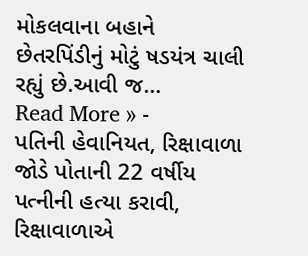મોકલવાના બહાને છેતરપિંડીનું મોટું ષડયંત્ર ચાલી રહ્યું છે.આવી જ…
Read More » -
પતિની હેવાનિયત, રિક્ષાવાળા જોડે પોતાની 22 વર્ષીય પત્નીની હત્યા કરાવી, રિક્ષાવાળાએ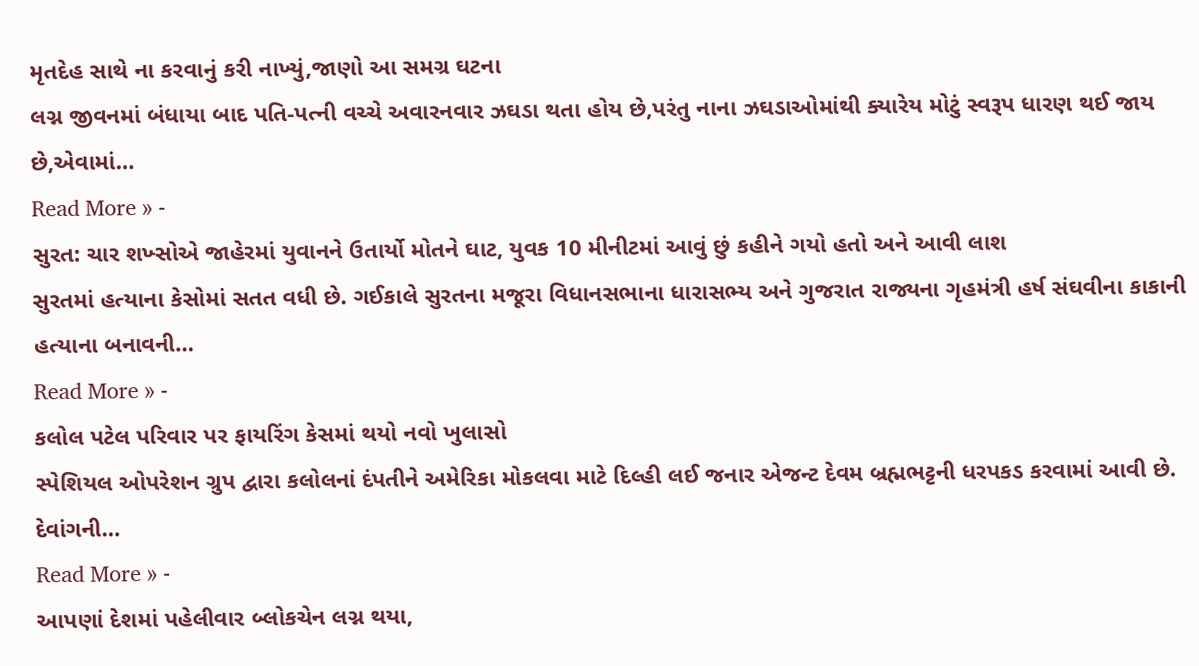મૃતદેહ સાથે ના કરવાનું કરી નાખ્યું,જાણો આ સમગ્ર ઘટના
લગ્ન જીવનમાં બંધાયા બાદ પતિ-પત્ની વચ્ચે અવારનવાર ઝઘડા થતા હોય છે,પરંતુ નાના ઝઘડાઓમાંથી ક્યારેય મોટું સ્વરૂપ ધારણ થઈ જાય છે,એવામાં…
Read More » -
સુરત: ચાર શખ્સોએ જાહેરમાં યુવાનને ઉતાર્યો મોતને ઘાટ, યુવક 10 મીનીટમાં આવું છું કહીને ગયો હતો અને આવી લાશ
સુરતમાં હત્યાના કેસોમાં સતત વધી છે. ગઈકાલે સુરતના મજૂરા વિધાનસભાના ધારાસભ્ય અને ગુજરાત રાજ્યના ગૃહમંત્રી હર્ષ સંઘવીના કાકાની હત્યાના બનાવની…
Read More » -
કલોલ પટેલ પરિવાર પર ફાયરિંગ કેસમાં થયો નવો ખુલાસો
સ્પેશિયલ ઓપરેશન ગ્રુપ દ્વારા કલોલનાં દંપતીને અમેરિકા મોકલવા માટે દિલ્હી લઈ જનાર એજન્ટ દેવમ બ્રહ્મભટ્ટની ધરપકડ કરવામાં આવી છે. દેવાંગની…
Read More » -
આપણાં દેશમાં પહેલીવાર બ્લોકચેન લગ્ન થયા,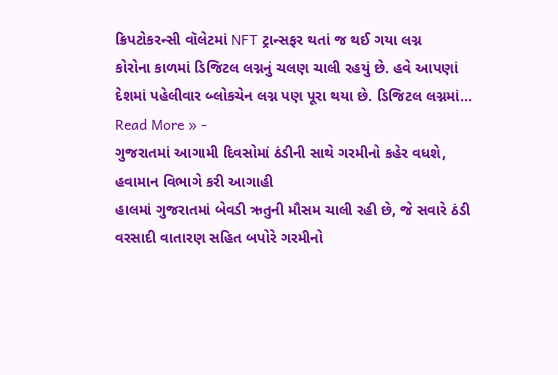ક્રિપટોકરન્સી વૉલેટમાં NFT ટ્રાન્સફર થતાં જ થઈ ગયા લગ્ન
કોરોના કાળમાં ડિજિટલ લગ્નનું ચલણ ચાલી રહયું છે. હવે આપણાં દેશમાં પહેલીવાર બ્લોકચેન લગ્ન પણ પૂરા થયા છે. ડિજિટલ લગ્નમાં…
Read More » -
ગુજરાતમાં આગામી દિવસોમાં ઠંડીની સાથે ગરમીનો કહેર વધશે, હવામાન વિભાગે કરી આગાહી
હાલમાં ગુજરાતમાં બેવડી ઋતુની મૌસમ ચાલી રહી છે, જે સવારે ઠંડી વરસાદી વાતારણ સહિત બપોરે ગરમીનો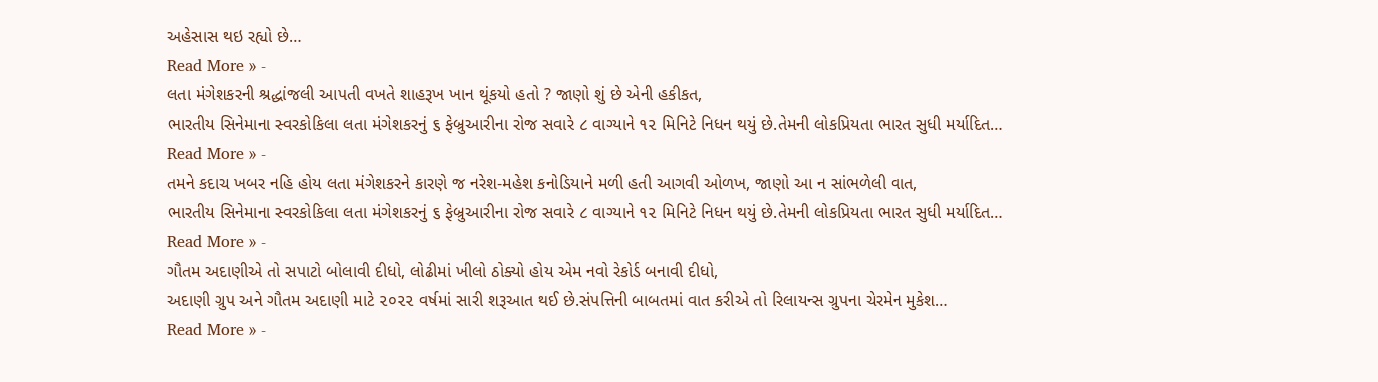અહેસાસ થઇ રહ્યો છે…
Read More » -
લતા મંગેશકરની શ્રદ્ધાંજલી આપતી વખતે શાહરૂખ ખાન થૂંકયો હતો ? જાણો શું છે એની હકીકત,
ભારતીય સિનેમાના સ્વરકોકિલા લતા મંગેશકરનું ૬ ફેબ્રુઆરીના રોજ સવારે ૮ વાગ્યાને ૧૨ મિનિટે નિધન થયું છે.તેમની લોકપ્રિયતા ભારત સુધી મર્યાદિત…
Read More » -
તમને કદાચ ખબર નહિ હોય લતા મંગેશકરને કારણે જ નરેશ-મહેશ કનોડિયાને મળી હતી આગવી ઓળખ, જાણો આ ન સાંભળેલી વાત,
ભારતીય સિનેમાના સ્વરકોકિલા લતા મંગેશકરનું ૬ ફેબ્રુઆરીના રોજ સવારે ૮ વાગ્યાને ૧૨ મિનિટે નિધન થયું છે.તેમની લોકપ્રિયતા ભારત સુધી મર્યાદિત…
Read More » -
ગૌતમ અદાણીએ તો સપાટો બોલાવી દીધો, લોઢીમાં ખીલો ઠોક્યો હોય એમ નવો રેકોર્ડ બનાવી દીધો,
અદાણી ગ્રુપ અને ગૌતમ અદાણી માટે ૨૦૨૨ વર્ષમાં સારી શરૂઆત થઈ છે.સંપત્તિની બાબતમાં વાત કરીએ તો રિલાયન્સ ગ્રુપના ચેરમેન મુકેશ…
Read More » -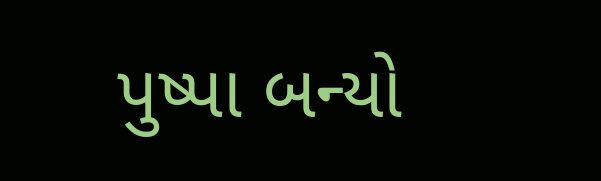પુષ્પા બન્યો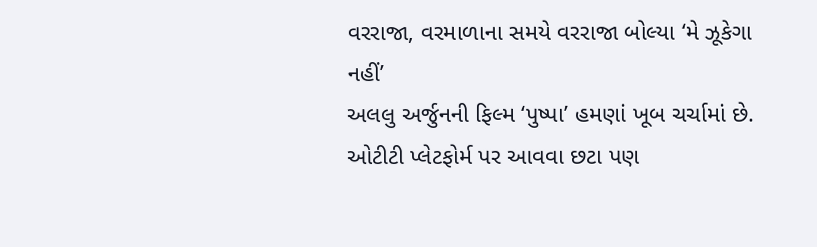વરરાજા, વરમાળાના સમયે વરરાજા બોલ્યા ‘મે ઝૂકેગા નહીં’
અલલુ અર્જુનની ફિલ્મ ‘પુષ્પા’ હમણાં ખૂબ ચર્ચામાં છે. ઓટીટી પ્લેટફોર્મ પર આવવા છટા પણ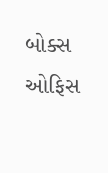બોક્સ ઓફિસ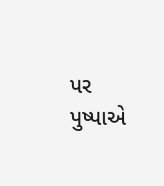પર પુષ્પાએ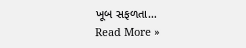ખૂબ સફળતા…
Read More »